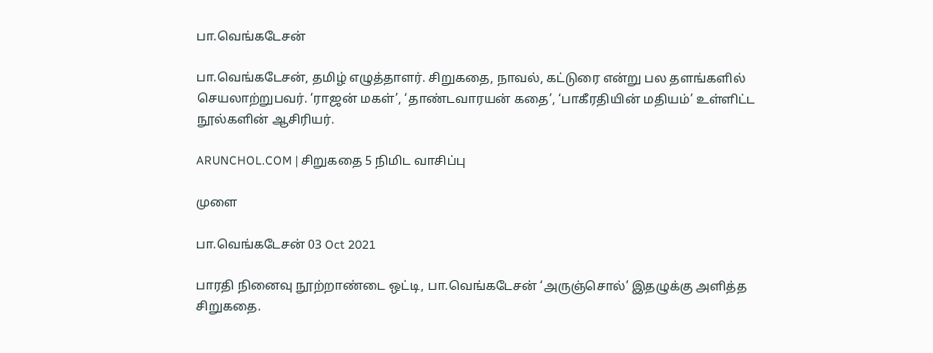பா.வெங்கடேசன்

பா.வெங்கடேசன், தமிழ் எழுத்தாளர். சிறுகதை, நாவல், கட்டுரை என்று பல தளங்களில் செயலாற்றுபவர். ‘ராஜன் மகள்’, ‘தாண்டவாரயன் கதை’, ‘பாகீரதியின் மதியம்’ உள்ளிட்ட நூல்களின் ஆசிரியர்.

ARUNCHOL.COM | சிறுகதை 5 நிமிட வாசிப்பு

முளை

பா.வெங்கடேசன் 03 Oct 2021

பாரதி நினைவு நூற்றாண்டை ஒட்டி, பா.வெங்கடேசன் ‘அருஞ்சொல்’ இதழுக்கு அளித்த சிறுகதை.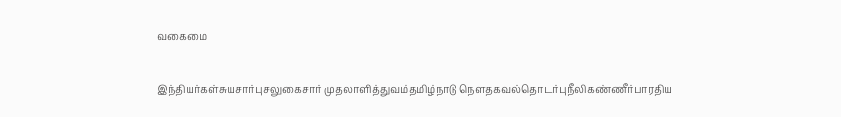வகைமை

இந்தியர்கள்சுயசார்புசலுகைசார் முதலாளித்துவம்தமிழ்நாடு நௌதகவல்தொடர்புநீலிகண்ணீர்பாரதிய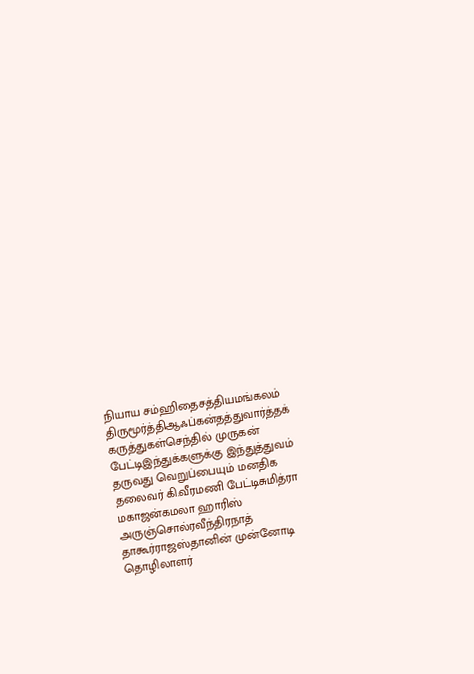நியாய சம்ஹிதைசத்தியமங்கலம் திருமூர்த்திஆஃப்கன்தத்துவார்த்தக் கருத்துகள்செந்தில் முருகன் பேட்டிஇந்துக்களுக்கு இந்துத்துவம் தருவது வெறுப்பையும் மனதிக தலைவர் கி.வீரமணி பேட்டிசுமித்ரா மகாஜன்கமலா ஹாரிஸ் அருஞ்சொல்ரவீந்திரநாத் தாகூர்ராஜஸ்தானின் முன்னோடி தொழிலாளர்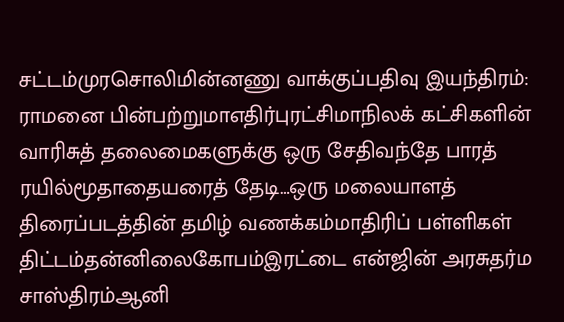சட்டம்முரசொலிமின்னணு வாக்குப்பதிவு இயந்திரம்: ராமனை பின்பற்றுமாஎதிர்புரட்சிமாநிலக் கட்சிகளின் வாரிசுத் தலைமைகளுக்கு ஒரு சேதிவந்தே பாரத் ரயில்மூதாதையரைத் தேடி…ஒரு மலையாளத் திரைப்படத்தின் தமிழ் வணக்கம்மாதிரிப் பள்ளிகள் திட்டம்தன்னிலைகோபம்இரட்டை என்ஜின் அரசுதர்ம சாஸ்திரம்ஆனி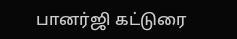பானர்ஜி கட்டுரை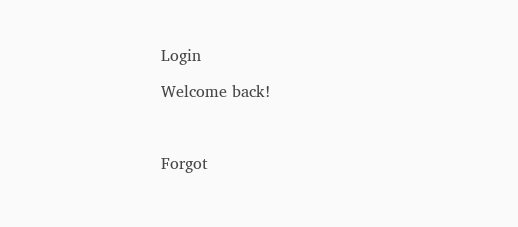Login

Welcome back!



Forgot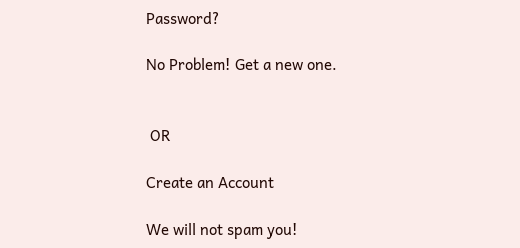Password?

No Problem! Get a new one.


 OR

Create an Account

We will not spam you!